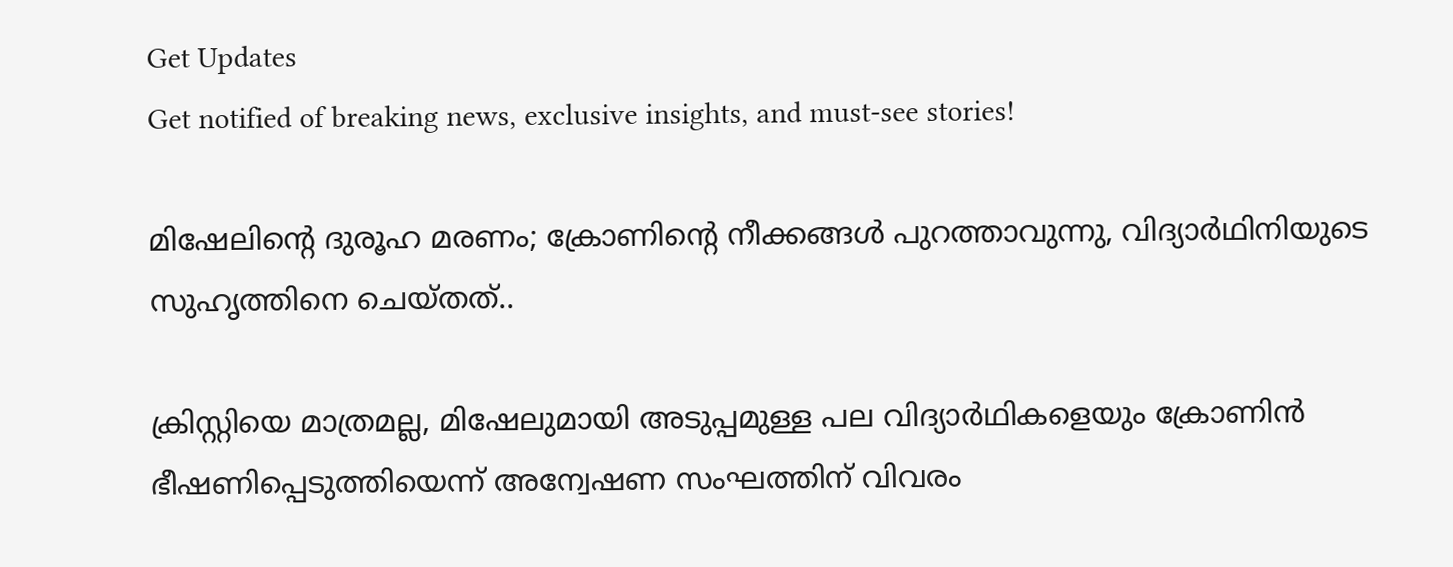Get Updates
Get notified of breaking news, exclusive insights, and must-see stories!

മിഷേലിന്റെ ദുരൂഹ മരണം; ക്രോണിന്റെ നീക്കങ്ങള്‍ പുറത്താവുന്നു, വിദ്യാര്‍ഥിനിയുടെ സുഹൃത്തിനെ ചെയ്തത്..

ക്രിസ്റ്റിയെ മാത്രമല്ല, മിഷേലുമായി അടുപ്പമുള്ള പല വിദ്യാര്‍ഥികളെയും ക്രോണിന്‍ ഭീഷണിപ്പെടുത്തിയെന്ന് അന്വേഷണ സംഘത്തിന് വിവരം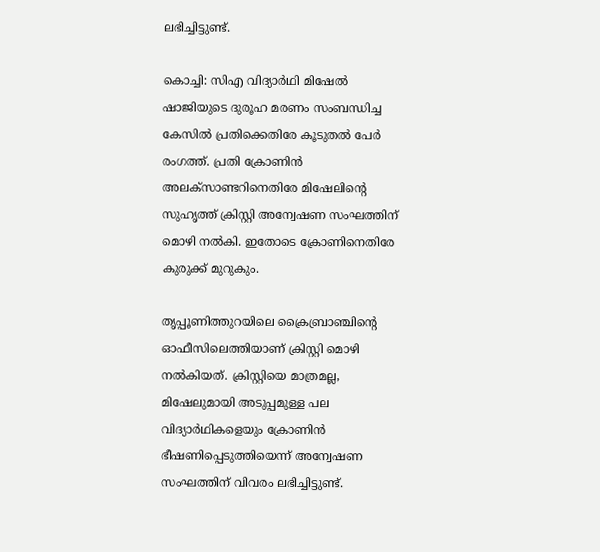ലഭിച്ചിട്ടുണ്ട്.

കൊച്ചി: സിഎ വിദ്യാര്‍ഥി മിഷേല്‍ ഷാജിയുടെ ദുരൂഹ മരണം സംബന്ധിച്ച കേസില്‍ പ്രതിക്കെതിരേ കൂടുതല്‍ പേര്‍ രംഗത്ത്. പ്രതി ക്രോണിന്‍ അലക്‌സാണ്ടറിനെതിരേ മിഷേലിന്റെ സുഹൃത്ത് ക്രിസ്റ്റി അന്വേഷണ സംഘത്തിന് മൊഴി നല്‍കി. ഇതോടെ ക്രോണിനെതിരേ കുരുക്ക് മുറുകും.

തൃപ്പൂണിത്തുറയിലെ ക്രൈബ്രാഞ്ചിന്റെ ഓഫീസിലെത്തിയാണ് ക്രിസ്റ്റി മൊഴി നല്‍കിയത്. ക്രിസ്റ്റിയെ മാത്രമല്ല, മിഷേലുമായി അടുപ്പമുള്ള പല വിദ്യാര്‍ഥികളെയും ക്രോണിന്‍ ഭീഷണിപ്പെടുത്തിയെന്ന് അന്വേഷണ സംഘത്തിന് വിവരം ലഭിച്ചിട്ടുണ്ട്.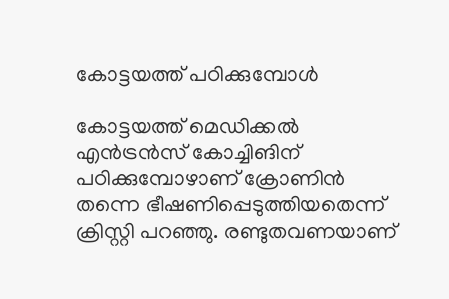കോട്ടയത്ത് പഠിക്കുമ്പോള്‍

കോട്ടയത്ത് മെഡിക്കല്‍ എന്‍ട്രന്‍സ് കോച്ചിങിന് പഠിക്കുമ്പോഴാണ് ക്രോണിന്‍ തന്നെ ഭീഷണിപ്പെടുത്തിയതെന്ന് ക്രിസ്റ്റി പറഞ്ഞു. രണ്ടുതവണയാണ്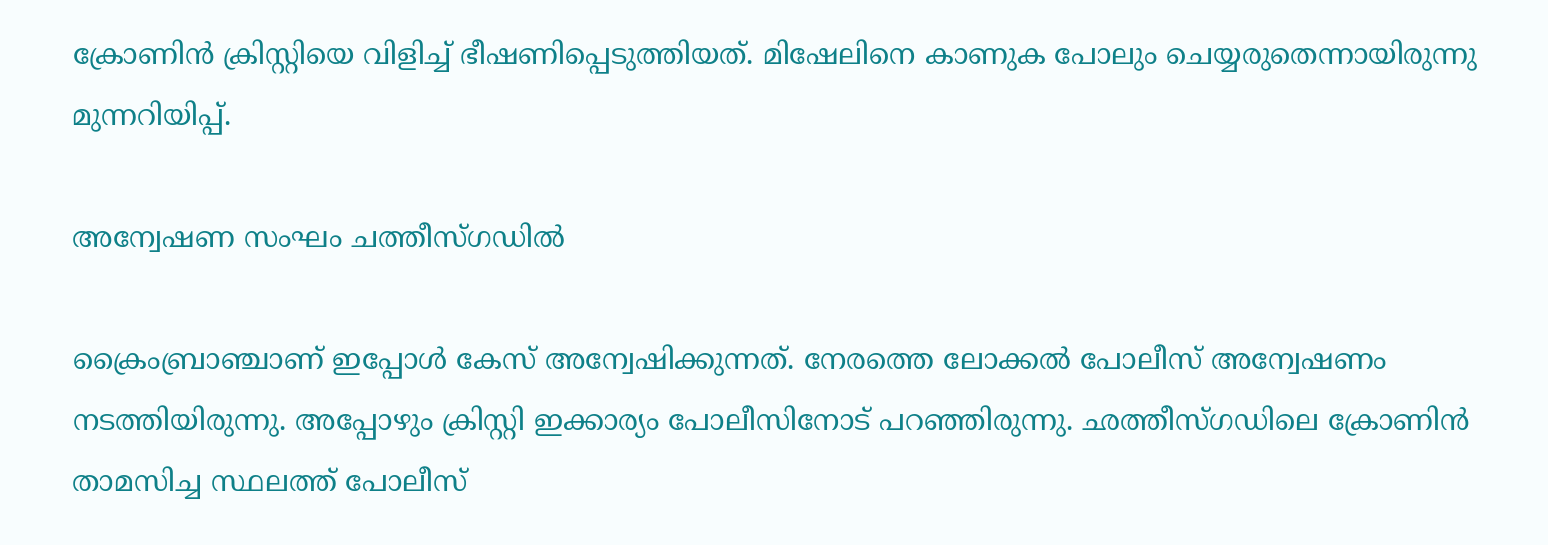ക്രോണിന്‍ ക്രിസ്റ്റിയെ വിളിച്ച് ഭീഷണിപ്പെടുത്തിയത്. മിഷേലിനെ കാണുക പോലും ചെയ്യരുതെന്നായിരുന്നു മുന്നറിയിപ്പ്.

അന്വേഷണ സംഘം ചത്തീസ്ഗഡില്‍

ക്രൈംബ്രാഞ്ചാണ് ഇപ്പോള്‍ കേസ് അന്വേഷിക്കുന്നത്. നേരത്തെ ലോക്കല്‍ പോലീസ് അന്വേഷണം നടത്തിയിരുന്നു. അപ്പോഴും ക്രിസ്റ്റി ഇക്കാര്യം പോലീസിനോട് പറഞ്ഞിരുന്നു. ഛത്തീസ്ഗഡിലെ ക്രോണിന്‍ താമസിച്ച സ്ഥലത്ത് പോലീസ്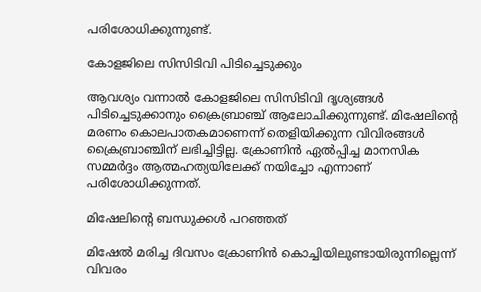പരിശോധിക്കുന്നുണ്ട്.

കോളജിലെ സിസിടിവി പിടിച്ചെടുക്കും

ആവശ്യം വന്നാല്‍ കോളജിലെ സിസിടിവി ദൃശ്യങ്ങള്‍ പിടിച്ചെടുക്കാനും ക്രൈബ്രാഞ്ച് ആലോചിക്കുന്നുണ്ട്. മിഷേലിന്റെ മരണം കൊലപാതകമാണെന്ന് തെളിയിക്കുന്ന വിവിരങ്ങള്‍ ക്രൈബ്രാഞ്ചിന് ലഭിച്ചിട്ടില്ല. ക്രോണിന്‍ ഏല്‍പ്പിച്ച മാനസിക സമ്മര്‍ദ്ദം ആത്മഹത്യയിലേക്ക് നയിച്ചോ എന്നാണ് പരിശോധിക്കുന്നത്.

മിഷേലിന്റെ ബന്ധുക്കള്‍ പറഞ്ഞത്

മിഷേല്‍ മരിച്ച ദിവസം ക്രോണിന്‍ കൊച്ചിയിലുണ്ടായിരുന്നില്ലെന്ന് വിവരം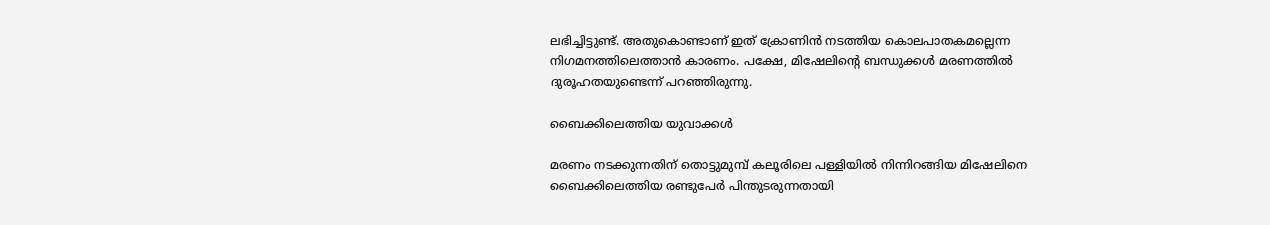ലഭിച്ചിട്ടുണ്ട്. അതുകൊണ്ടാണ് ഇത് ക്രോണിന്‍ നടത്തിയ കൊലപാതകമല്ലെന്ന നിഗമനത്തിലെത്താന്‍ കാരണം. പക്ഷേ, മിഷേലിന്റെ ബന്ധുക്കള്‍ മരണത്തില്‍ ദുരൂഹതയുണ്ടെന്ന് പറഞ്ഞിരുന്നു.

ബൈക്കിലെത്തിയ യുവാക്കള്‍

മരണം നടക്കുന്നതിന് തൊട്ടുമുമ്പ് കലൂരിലെ പള്ളിയില്‍ നിന്നിറങ്ങിയ മിഷേലിനെ ബൈക്കിലെത്തിയ രണ്ടുപേര്‍ പിന്തുടരുന്നതായി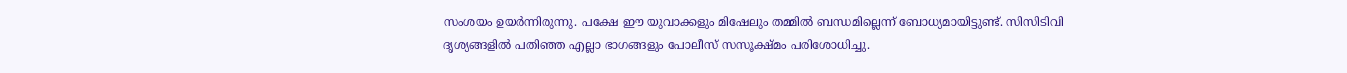സംശയം ഉയര്‍ന്നിരുന്നു. പക്ഷേ ഈ യുവാക്കളും മിഷേലും തമ്മില്‍ ബന്ധമില്ലെന്ന് ബോധ്യമായിട്ടുണ്ട്. സിസിടിവി ദൃശ്യങ്ങളില്‍ പതിഞ്ഞ എല്ലാ ഭാഗങ്ങളും പോലീസ് സസൂക്ഷ്മം പരിശോധിച്ചു.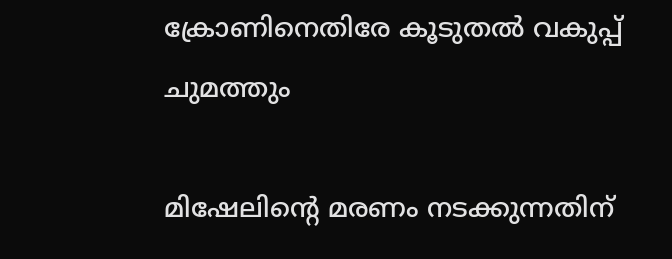ക്രോണിനെതിരേ കൂടുതല്‍ വകുപ്പ് ചുമത്തും

മിഷേലിന്റെ മരണം നടക്കുന്നതിന്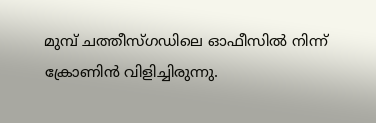മുമ്പ് ചത്തീസ്ഗഡിലെ ഓഫീസില്‍ നിന്ന് ക്രോണിന്‍ വിളിച്ചിരുന്നു.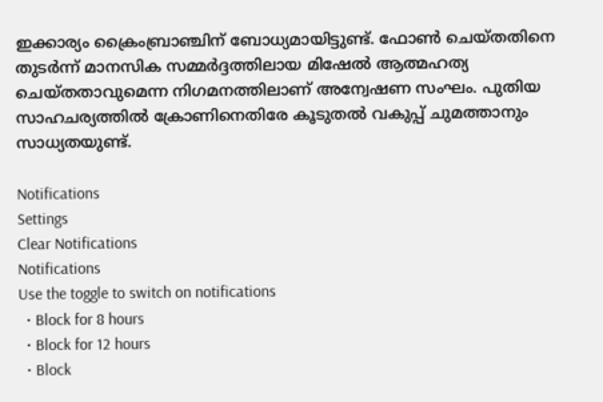ഇക്കാര്യം ക്രൈംബ്രാഞ്ചിന് ബോധ്യമായിട്ടുണ്ട്. ഫോണ്‍ ചെയ്തതിനെ തുടര്‍ന്ന് മാനസിക സമ്മര്‍ദ്ദത്തിലായ മിഷേല്‍ ആത്മഹത്യ ചെയ്തതാവുമെന്ന നിഗമനത്തിലാണ് അന്വേഷണ സംഘം. പുതിയ സാഹചര്യത്തില്‍ ക്രോണിനെതിരേ കൂടുതല്‍ വകുപ്പ് ചുമത്താനും സാധ്യതയുണ്ട്.

Notifications
Settings
Clear Notifications
Notifications
Use the toggle to switch on notifications
  • Block for 8 hours
  • Block for 12 hours
  • Block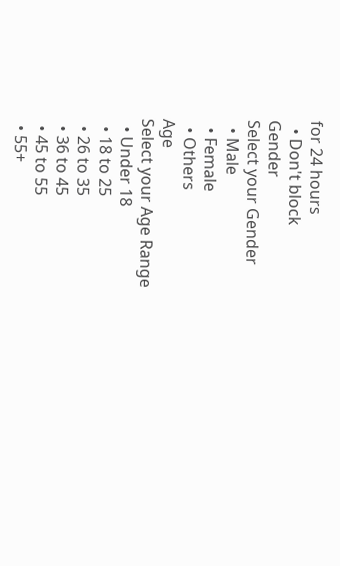for 24 hours
  • Don't block
Gender
Select your Gender
  • Male
  • Female
  • Others
Age
Select your Age Range
  • Under 18
  • 18 to 25
  • 26 to 35
  • 36 to 45
  • 45 to 55
  • 55+